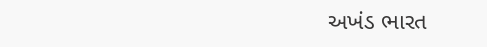અખંડ ભારત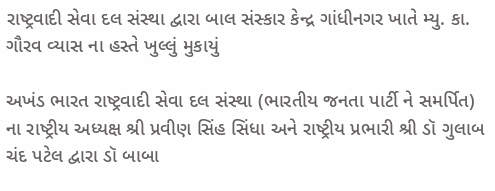રાષ્ટ્રવાદી સેવા દલ સંસ્થા દ્વારા બાલ સંસ્કાર કેન્દ્ર ગાંધીનગર ખાતે મ્યુ. કા. ગૌરવ વ્યાસ ના હસ્તે ખુલ્લું મુકાયું

અખંડ ભારત રાષ્ટ્રવાદી સેવા દલ સંસ્થા (ભારતીય જનતા પાર્ટી ને સમર્પિત) ના રાષ્ટ્રીય અધ્યક્ષ શ્રી પ્રવીણ સિંહ સિંધા અને રાષ્ટ્રીય પ્રભારી શ્રી ડૉ ગુલાબ ચંદ પટેલ દ્વારા ડૉ બાબા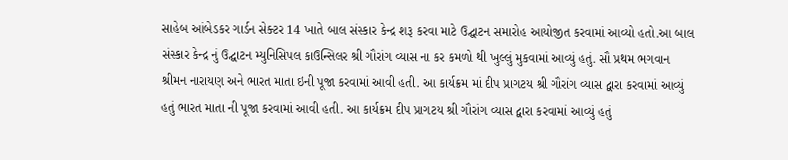સાહેબ આંબેડકર ગાર્ડન સેક્ટર 14 ખાતે બાલ સંસ્કાર કેન્દ્ર શરૂ કરવા માટે ઉદ્ઘાટન સમારોહ આયોજીત કરવામાં આવ્યો હતો.આ બાલ સંસ્કાર કેન્દ્ર નું ઉદ્ઘાટન મ્યુનિસિપલ કાઉન્સિલર શ્રી ગૌરાંગ વ્યાસ ના કર કમળો થી ખુલ્લું મુકવામાં આવ્યું હતું. સૌ પ્રથમ ભગવાન શ્રીમન નારાયણ અને ભારત માતા ઇની પૂજા કરવામાં આવી હતી. આ કાર્યક્રમ માં દીપ પ્રાગટય શ્રી ગૌરાંગ વ્યાસ દ્વારા કરવામાં આવ્યું હતું ભારત માતા ની પૂજા કરવામાં આવી હતી. આ કાર્યક્રમ દીપ પ્રાગટય શ્રી ગૌરાંગ વ્યાસ દ્વારા કરવામાં આવ્યું હતું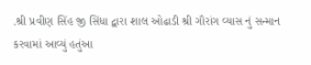.શ્રી પ્રવીણ સિંહ જી સિંધા દ્વારા શાલ ઓઢાડી શ્રી ગૌરાંગ વ્યાસ નું સન્માન કરવામાં આવ્યું હતુંઆ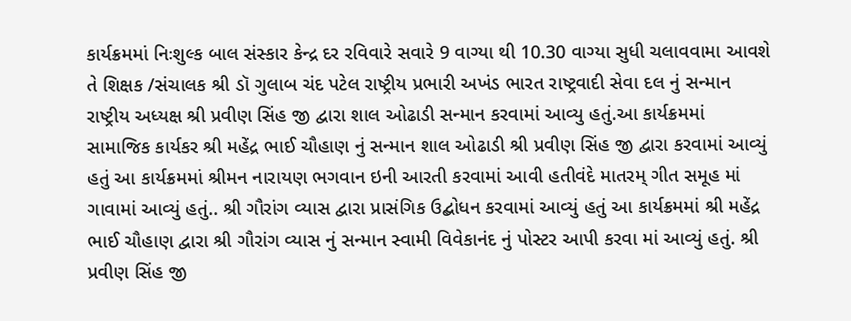કાર્યક્રમમાં નિઃશુલ્ક બાલ સંસ્કાર કેન્દ્ર દર રવિવારે સવારે 9 વાગ્યા થી 10.30 વાગ્યા સુધી ચલાવવામા આવશે તે શિક્ષક /સંચાલક શ્રી ડૉ ગુલાબ ચંદ પટેલ રાષ્ટ્રીય પ્રભારી અખંડ ભારત રાષ્ટ્રવાદી સેવા દલ નું સન્માન રાષ્ટ્રીય અધ્યક્ષ શ્રી પ્રવીણ સિંહ જી દ્વારા શાલ ઓઢાડી સન્માન કરવામાં આવ્યુ હતું.આ કાર્યક્રમમાં સામાજિક કાર્યકર શ્રી મહેંદ્ર ભાઈ ચૌહાણ નું સન્માન શાલ ઓઢાડી શ્રી પ્રવીણ સિંહ જી દ્વારા કરવામાં આવ્યું હતું આ કાર્યક્રમમાં શ્રીમન નારાયણ ભગવાન ઇની આરતી કરવામાં આવી હતીવંદે માતરમ્ ગીત સમૂહ માં ગાવામાં આવ્યું હતું.. શ્રી ગૌરાંગ વ્યાસ દ્વારા પ્રાસંગિક ઉદ્બોધન કરવામાં આવ્યું હતું આ કાર્યક્રમમાં શ્રી મહેંદ્ર ભાઈ ચૌહાણ દ્વારા શ્રી ગૌરાંગ વ્યાસ નું સન્માન સ્વામી વિવેકાનંદ નું પોસ્ટર આપી કરવા માં આવ્યું હતું. શ્રી પ્રવીણ સિંહ જી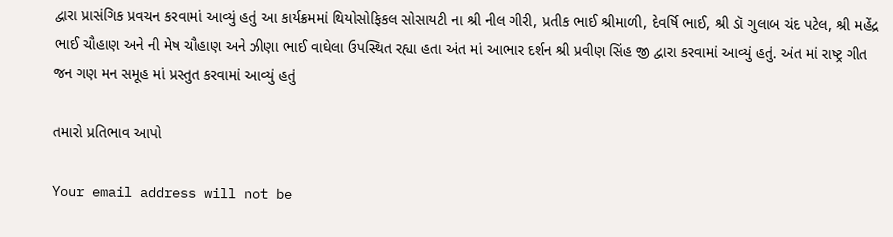દ્વારા પ્રાસંગિક પ્રવચન કરવામાં આવ્યું હતું આ કાર્યક્રમમાં થિયોસોફિકલ સોસાયટી ના શ્રી નીલ ગીરી, પ્રતીક ભાઈ શ્રીમાળી, દેવર્ષિ ભાઈ, શ્રી ડૉ ગુલાબ ચંદ પટેલ, શ્રી મહેંદ્ર ભાઈ ચૌહાણ અને ની મેષ ચૌહાણ અને ઝીણા ભાઈ વાઘેલા ઉપસ્થિત રહ્યા હતા અંત માં આભાર દર્શન શ્રી પ્રવીણ સિંહ જી દ્વારા કરવામાં આવ્યું હતું. અંત માં રાષ્ટ્ર ગીત જન ગણ મન સમૂહ માં પ્રસ્તુત કરવામાં આવ્યું હતું

તમારો પ્રતિભાવ આપો

Your email address will not be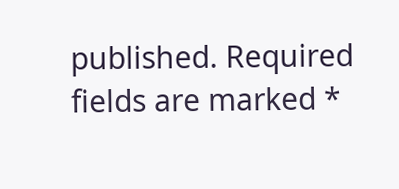published. Required fields are marked *